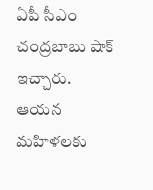ఏపీ సీఎం చంద్రబాబు షాక్ ఇచ్చారు. ఆయన మహిళలకు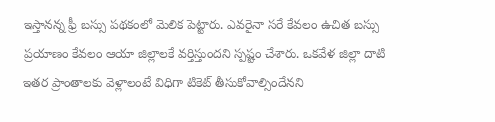ఇస్తానన్న ఫ్రీ బస్సు పథకంలో మెలిక పెట్టారు. ఎవరైనా సరే కేవలం ఉచిత బస్సు ప్రయాణం కేవలం ఆయా జిల్లాలకే వర్తిస్తుందని స్పష్టం చేశారు. ఒకవేళ జిల్లా దాటి ఇతర ప్రాంతాలకు వెళ్లాలంటే విధిగా టికెట్ తీసుకోవాల్సిందేనని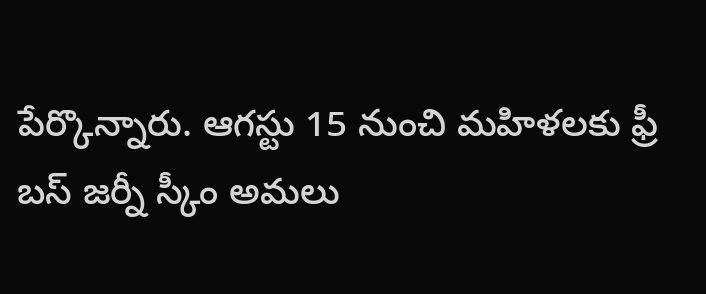పేర్కొన్నారు. ఆగస్టు 15 నుంచి మహిళలకు ఫ్రీ బస్ జర్నీ స్కీం అమలు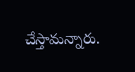చేస్తామన్నారు.